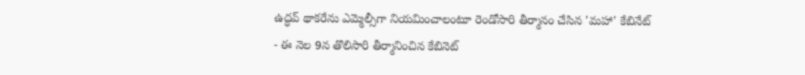ఉద్ధవ్ థాకరేను ఎమ్మెల్సీగా నియమించాలంటూ రెండోసారి తీర్మానం చేసిన 'మహా' కేబినేట్
- ఈ నెల 9న తొలిసారి తీర్మానించిన కేబినెట్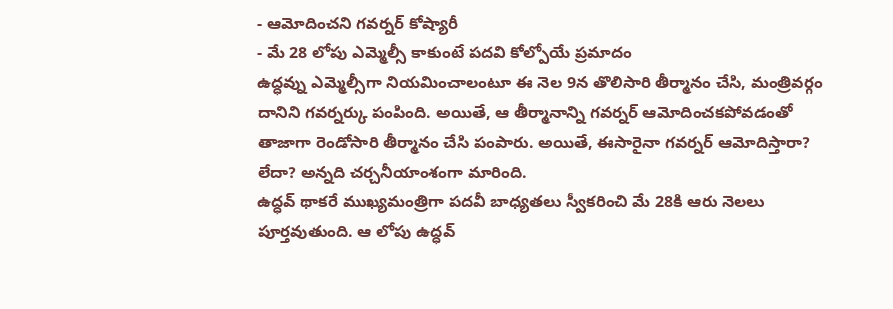- ఆమోదించని గవర్నర్ కోష్యారీ
- మే 28 లోపు ఎమ్మెల్సీ కాకుంటే పదవి కోల్పోయే ప్రమాదం
ఉద్ధవ్ను ఎమ్మెల్సీగా నియమించాలంటూ ఈ నెల 9న తొలిసారి తీర్మానం చేసి, మంత్రివర్గం దానిని గవర్నర్కు పంపింది. అయితే, ఆ తీర్మానాన్ని గవర్నర్ ఆమోదించకపోవడంతో తాజాగా రెండోసారి తీర్మానం చేసి పంపారు. అయితే, ఈసారైనా గవర్నర్ ఆమోదిస్తారా? లేదా? అన్నది చర్చనీయాంశంగా మారింది.
ఉద్ధవ్ థాకరే ముఖ్యమంత్రిగా పదవీ బాధ్యతలు స్వీకరించి మే 28కి ఆరు నెలలు పూర్తవుతుంది. ఆ లోపు ఉద్ధవ్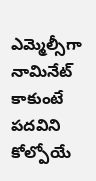ఎమ్మెల్సీగా నామినేట్ కాకుంటే పదవిని కోల్పోయే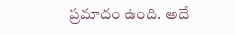ప్రమాదం ఉంది. అదే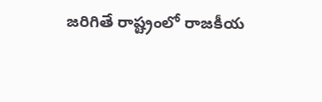జరిగితే రాష్ట్రంలో రాజకీయ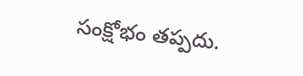సంక్షోభం తప్పదు.